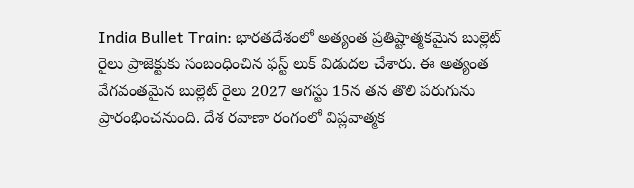India Bullet Train: భారతదేశంలో అత్యంత ప్రతిష్టాత్మకమైన బుల్లెట్ రైలు ప్రాజెక్టుకు సంబంధించిన ఫస్ట్ లుక్ విడుదల చేశారు. ఈ అత్యంత వేగవంతమైన బుల్లెట్ రైలు 2027 ఆగస్టు 15న తన తొలి పరుగును ప్రారంభించనుంది. దేశ రవాణా రంగంలో విప్లవాత్మక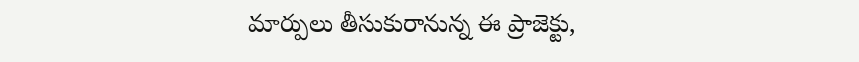మార్పులు తీసుకురానున్న ఈ ప్రాజెక్టు,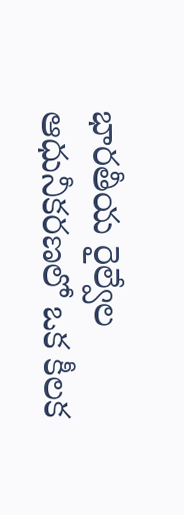భారతీయ రైల్వేల ఆధునీకరణలో ఒక కీలక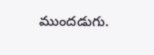ముందడుగు.